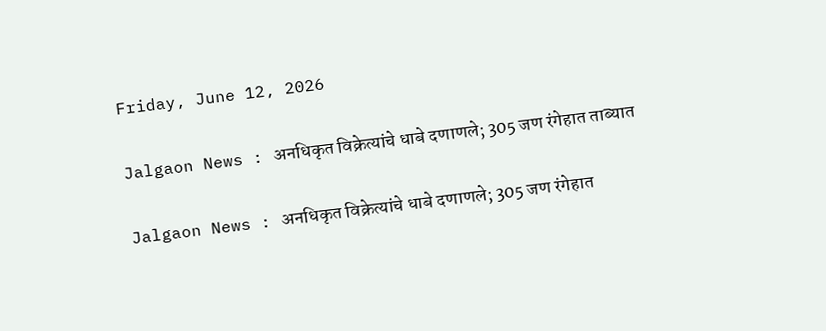Friday, June 12, 2026

Jalgaon News : अनधिकृत विक्रेत्यांचे धाबे दणाणले; 305 जण रंगेहात ताब्यात

Jalgaon News : अनधिकृत विक्रेत्यांचे धाबे दणाणले; 305 जण रंगेहात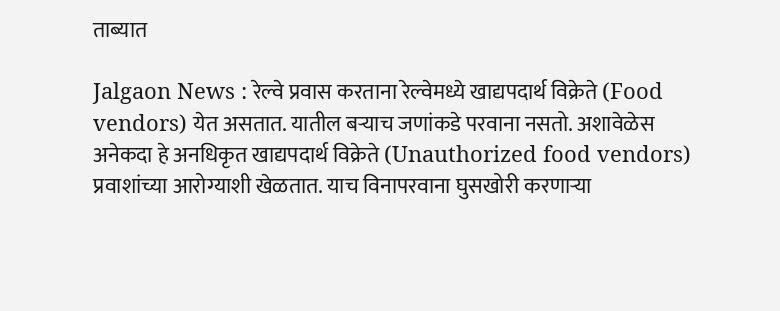ताब्यात

Jalgaon News : रेल्वे प्रवास करताना रेल्वेमध्ये खाद्यपदार्थ विक्रेते (Food vendors) येत असतात. यातील बऱ्याच जणांकडे परवाना नसतो. अशावेळेस अनेकदा हे अनधिकृत खाद्यपदार्थ विक्रेते (Unauthorized food vendors) प्रवाशांच्या आरोग्याशी खेळतात. याच विनापरवाना घुसखोरी करणाऱ्या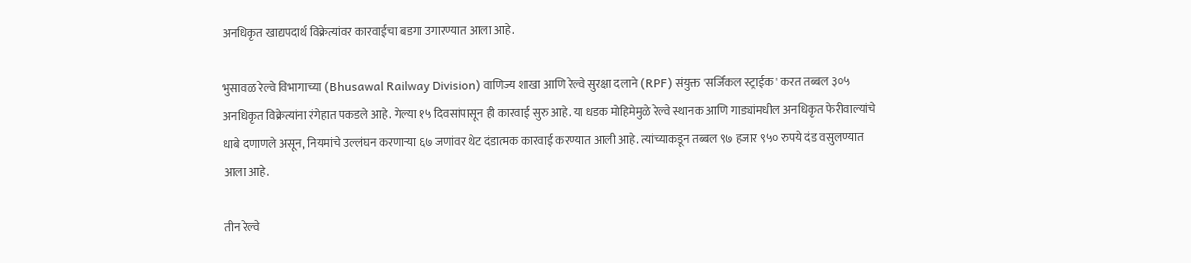अनधिकृत खाद्यपदार्थ विक्रेत्यांवर कारवाईचा बडगा उगारण्यात आला आहे.

भुसावळ रेल्वे विभागाच्या (Bhusawal Railway Division) वाणिज्य शाखा आणि रेल्वे सुरक्षा दलाने (RPF) संयुक्त 'सर्जिकल स्ट्राईक' करत तब्बल ३०५ अनधिकृत विक्रेत्यांना रंगेहात पकडले आहे. गेल्या १५ दिवसांपासून ही कारवाई सुरु आहे. या धडक मोहिमेमुळे रेल्वे स्थानक आणि गाड्यांमधील अनधिकृत फेरीवाल्यांचे धाबे दणाणले असून, नियमांचे उल्लंघन करणाऱ्या ६७ जणांवर थेट दंडात्मक कारवाई करण्यात आली आहे. त्यांच्याकडून तब्बल ९७ हजार ९५० रुपये दंड वसुलण्यात आला आहे.

तीन रेल्वे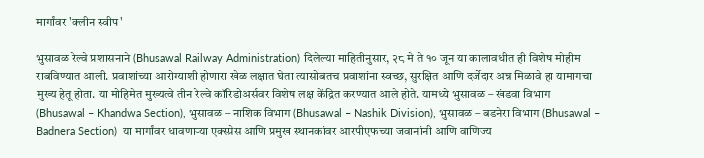मार्गांवर 'क्लीन स्वीप'

भुसावळ रेल्वे प्रशासनाने (Bhusawal Railway Administration) दिलेल्या माहितीनुसार, २८ मे ते १० जून या कालावधीत ही विशेष मोहीम राबविण्यात आली. प्रवाशांच्या आरोग्याशी होणारा खेळ लक्षात घेता त्यासोबतच प्रवाशांना स्वच्छ, सुरक्षित आणि दर्जेदार अन्न मिळावे हा यामागचा मुख्य हेतू होता. या मोहिमेत मुख्यत्वे तीन रेल्वे कॉरिडोअर्सवर विशेष लक्ष केंद्रित करण्यात आले होते. यामध्ये भुसावळ – खंडवा विभाग (Bhusawal – Khandwa Section), भुसावळ – नाशिक विभाग (Bhusawal – Nashik Division), भुसावळ – बडनेरा विभाग (Bhusawal – Badnera Section)  या मार्गांवर धावणाऱ्या एक्स्प्रेस आणि प्रमुख स्थानकांवर आरपीएफच्या जवानांनी आणि वाणिज्य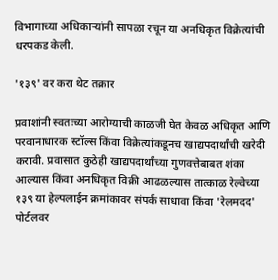विभागाच्या अधिकाऱ्यांनी सापळा रचून या अनधिकृत विक्रेत्यांची धरपकड केली.

'१३९' वर करा थेट तक्रार

प्रवाशांनी स्वतःच्या आरोग्याची काळजी घेत केवळ अधिकृत आणि परवानाधारक स्टॉल्स किंवा विक्रेत्यांकडूनच खाद्यपदार्थांची खरेदी करावी. प्रवासात कुठेही खाद्यपदार्थांच्या गुणवत्तेबाबत शंका आल्यास किंवा अनधिकृत विक्री आढळल्यास तात्काळ रेल्वेच्या १३९ या हेल्पलाईन क्रमांकावर संपर्क साधावा किंवा 'रेलमदद' पोर्टलवर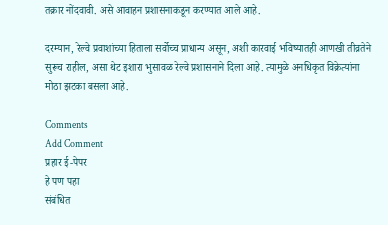तक्रार नोंदवावी. असे आवाहन प्रशासनाकडून करण्यात आले आहे.

दरम्यान, रेल्वे प्रवाशांच्या हिताला सर्वोच्च प्राधान्य असून, अशी कारवाई भविष्यातही आणखी तीव्रतेने सुरूच राहील, असा थेट इशारा भुसावळ रेल्वे प्रशासनाने दिला आहे. त्यामुळे अनधिकृत विक्रेत्यांना मोठा झटका बसला आहे.

Comments
Add Comment
प्रहार ई-पेपर
हे पण पहा
संबंधित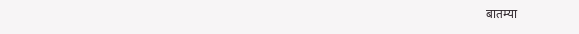बातम्या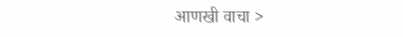आणखी वाचा >